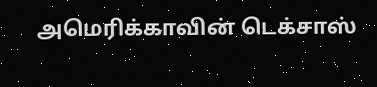அமெரிக்காவின் டெக்சாஸ்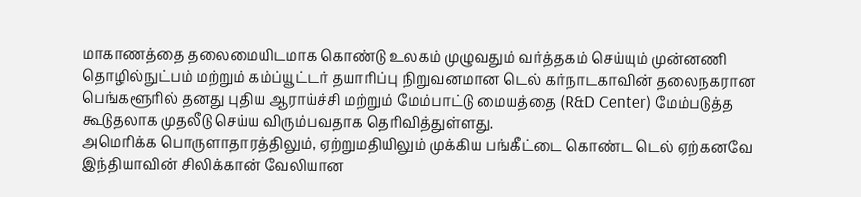மாகாணத்தை தலைமையிடமாக கொண்டு உலகம் முழுவதும் வர்த்தகம் செய்யும் முன்னணி தொழில்நுட்பம் மற்றும் கம்ப்யூட்டர் தயாரிப்பு நிறுவனமான டெல் கர்நாடகாவின் தலைநகரான பெங்களூரில் தனது புதிய ஆராய்ச்சி மற்றும் மேம்பாட்டு மையத்தை (R&D Center) மேம்படுத்த கூடுதலாக முதலீடு செய்ய விரும்பவதாக தெரிவித்துள்ளது.
அமெரிக்க பொருளாதாரத்திலும், ஏற்றுமதியிலும் முக்கிய பங்கீட்டை கொண்ட டெல் ஏற்கனவே இந்தியாவின் சிலிக்கான் வேலியான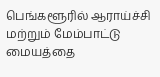பெங்களூரில் ஆராய்ச்சி மற்றும் மேம்பாட்டு மையத்தை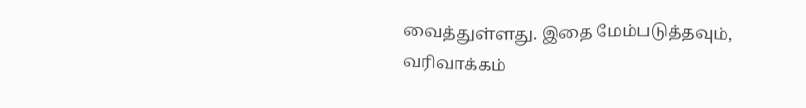வைத்துள்ளது. இதை மேம்படுத்தவும், வரிவாக்கம்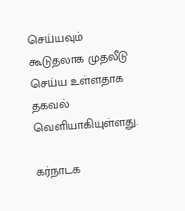செய்யவும் கூடுதலாக முதலீடு செய்ய உள்ளதாக தகவல் வெளியாகியுள்ளது.

கர்நாடக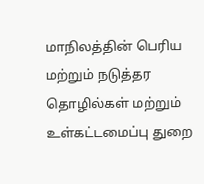மாநிலத்தின் பெரிய மற்றும் நடுத்தர தொழில்கள் மற்றும் உள்கட்டமைப்பு துறை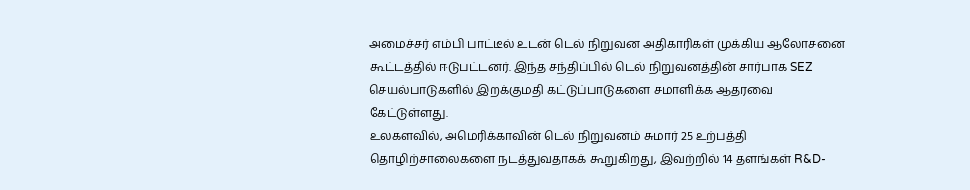அமைச்சர் எம்பி பாட்டீல் உடன் டெல் நிறுவன அதிகாரிகள் முக்கிய ஆலோசனை கூட்டத்தில் ஈடுபட்டனர். இந்த சந்திப்பில் டெல் நிறுவனத்தின் சார்பாக SEZ செயல்பாடுகளில் இறக்குமதி கட்டுப்பாடுகளை சமாளிக்க ஆதரவை கேட்டுள்ளது.
உலகளவில், அமெரிக்காவின் டெல் நிறுவனம் சுமார் 25 உற்பத்தி தொழிற்சாலைகளை நடத்துவதாகக் கூறுகிறது, இவற்றில் 14 தளங்கள் R&D-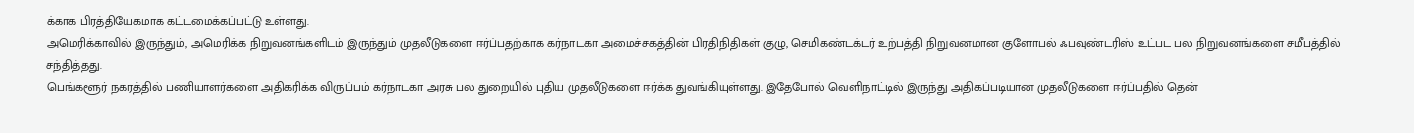க்காக பிரத்தியேகமாக கட்டமைக்கப்பட்டு உள்ளது.
அமெரிக்காவில் இருந்தும், அமெரிக்க நிறுவனங்களிடம் இருந்தும் முதலீடுகளை ஈர்ப்பதற்காக கர்நாடகா அமைச்சகத்தின் பிரதிநிதிகள் குழு, செமிகண்டக்டர் உற்பத்தி நிறுவனமான குளோபல் ஃபவுண்டரிஸ் உட்பட பல நிறுவனங்களை சமீபத்தில் சந்தித்தது.
பெங்களூர் நகரத்தில் பணியாளர்களை அதிகரிக்க விருப்பம் கர்நாடகா அரசு பல துறையில் புதிய முதலீடுகளை ஈர்க்க துவங்கியுள்ளது. இதேபோல் வெளிநாட்டில் இருந்து அதிகப்படியான முதலீடுகளை ஈர்ப்பதில் தென்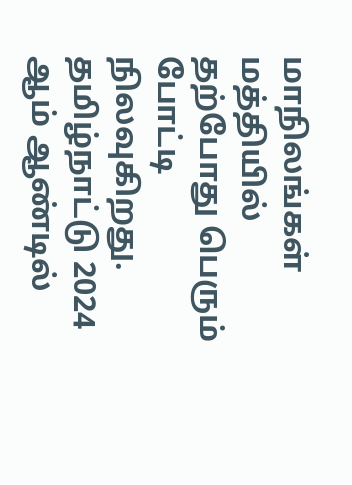மாநிலங்கள் மத்தியில் தற்போது பெரும் போட்டி நிலவுகிறது. தமிழ்நாட்டு 2024 ஆம் ஆண்டில்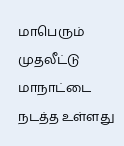மாபெரும் முதலீட்டு மாநாட்டை நடத்த உள்ளது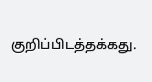குறிப்பிடத்தக்கது.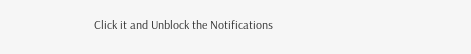Click it and Unblock the Notifications